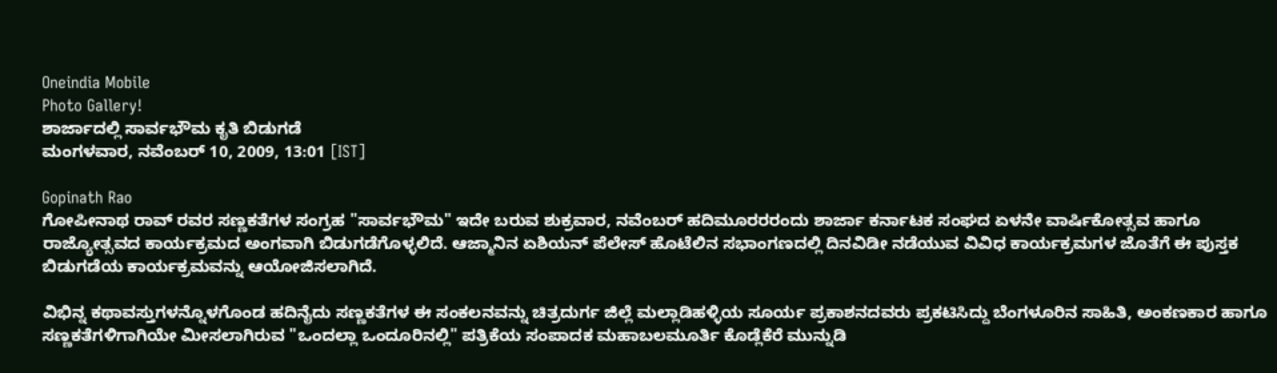Oneindia Mobile
Photo Gallery!
ಶಾರ್ಜಾದಲ್ಲಿ ಸಾರ್ವಭೌಮ ಕೃತಿ ಬಿಡುಗಡೆ
ಮಂಗಳವಾರ, ನವೆಂಬರ್ 10, 2009, 13:01 [IST]

Gopinath Rao
ಗೋಪೀನಾಥ ರಾವ್ ರವರ ಸಣ್ಣಕತೆಗಳ ಸಂಗ್ರಹ "ಸಾರ್ವಭೌಮ" ಇದೇ ಬರುವ ಶುಕ್ರವಾರ, ನವೆಂಬರ್ ಹದಿಮೂರರರಂದು ಶಾರ್ಜಾ ಕರ್ನಾಟಕ ಸಂಘದ ಏಳನೇ ವಾರ್ಷಿಕೋತ್ಸವ ಹಾಗೂ ರಾಜ್ಯೋತ್ಸವದ ಕಾರ್ಯಕ್ರಮದ ಅಂಗವಾಗಿ ಬಿಡುಗಡೆಗೊಳ್ಳಲಿದೆ. ಆಜ್ಮಾನಿನ ಏಶಿಯನ್ ಪೆಲೇಸ್ ಹೊಟೆಲಿನ ಸಭಾಂಗಣದಲ್ಲಿ ದಿನವಿಡೀ ನಡೆಯುವ ವಿವಿಧ ಕಾರ್ಯಕ್ರಮಗಳ ಜೊತೆಗೆ ಈ ಪುಸ್ತಕ ಬಿಡುಗಡೆಯ ಕಾರ್ಯಕ್ರಮವನ್ನು ಆಯೋಜಿಸಲಾಗಿದೆ.

ವಿಭಿನ್ನ ಕಥಾವಸ್ತುಗಳನ್ನೊಳಗೊಂಡ ಹದಿನೈದು ಸಣ್ಣಕತೆಗಳ ಈ ಸಂಕಲನವನ್ನು ಚಿತ್ರದುರ್ಗ ಜಿಲ್ಲೆ ಮಲ್ಲಾಡಿಹಳ್ಳಿಯ ಸೂರ್ಯ ಪ್ರಕಾಶನದವರು ಪ್ರಕಟಿಸಿದ್ದು ಬೆಂಗಳೂರಿನ ಸಾಹಿತಿ, ಅಂಕಣಕಾರ ಹಾಗೂ ಸಣ್ಣಕತೆಗಳಿಗಾಗಿಯೇ ಮೀಸಲಾಗಿರುವ "ಒಂದಲ್ಲಾ ಒಂದೂರಿನಲ್ಲಿ" ಪತ್ರಿಕೆಯ ಸಂಪಾದಕ ಮಹಾಬಲಮೂರ್ತಿ ಕೊಡ್ಲೆಕೆರೆ ಮುನ್ನುಡಿ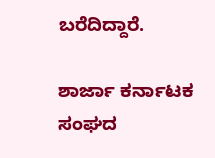ಬರೆದಿದ್ದಾರೆ.

ಶಾರ್ಜಾ ಕರ್ನಾಟಕ ಸಂಘದ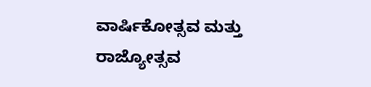ವಾರ್ಷಿಕೋತ್ಸವ ಮತ್ತು ರಾಜ್ಯೋತ್ಸವ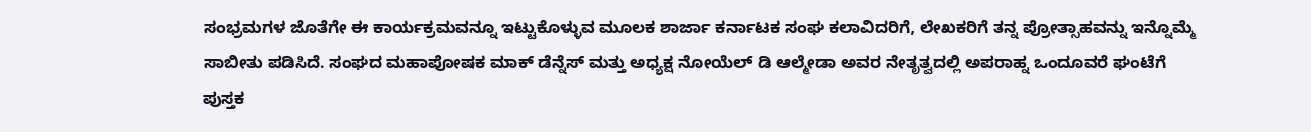ಸಂಭ್ರಮಗಳ ಜೊತೆಗೇ ಈ ಕಾರ್ಯಕ್ರಮವನ್ನೂ ಇಟ್ಟುಕೊಳ್ಳುವ ಮೂಲಕ ಶಾರ್ಜಾ ಕರ್ನಾಟಕ ಸಂಘ ಕಲಾವಿದರಿಗೆ, ಲೇಖಕರಿಗೆ ತನ್ನ ಪ್ರೋತ್ಸಾಹವನ್ನು ಇನ್ನೊಮ್ಮೆ ಸಾಬೀತು ಪಡಿಸಿದೆ. ಸಂಘದ ಮಹಾಪೋಷಕ ಮಾಕ್ ಡೆನ್ನೆಸ್ ಮತ್ತು ಅಧ್ಯಕ್ಷ ನೋಯೆಲ್ ಡಿ ಆಲ್ಮೇಡಾ ಅವರ ನೇತೃತ್ವದಲ್ಲಿ ಅಪರಾಹ್ನ ಒಂದೂವರೆ ಘಂಟೆಗೆ ಪುಸ್ತಕ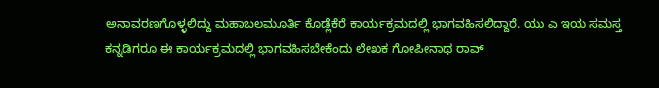ಅನಾವರಣಗೊಳ್ಳಲಿದ್ದು ಮಹಾಬಲಮೂರ್ತಿ ಕೊಡ್ಲೆಕೆರೆ ಕಾರ್ಯಕ್ರಮದಲ್ಲಿ ಭಾಗವಹಿಸಲಿದ್ದಾರೆ. ಯು ಎ ಇಯ ಸಮಸ್ತ ಕನ್ನಡಿಗರೂ ಈ ಕಾರ್ಯಕ್ರಮದಲ್ಲಿ ಭಾಗವಹಿಸಬೇಕೆಂದು ಲೇಖಕ ಗೋಪೀನಾಥ ರಾವ್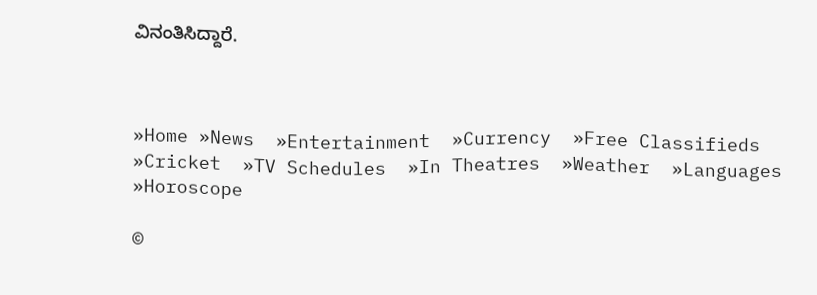ವಿನಂತಿಸಿದ್ದಾರೆ.



»Home »News  »Entertainment  »Currency  »Free Classifieds  »Cricket  »TV Schedules  »In Theatres  »Weather  »Languages  »Horoscope

©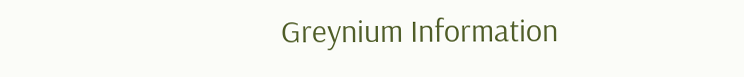Greynium Information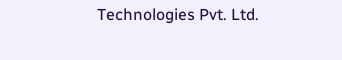Technologies Pvt. Ltd.